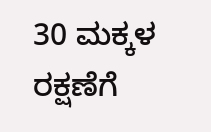30 ಮಕ್ಕಳ ರಕ್ಷಣೆಗೆ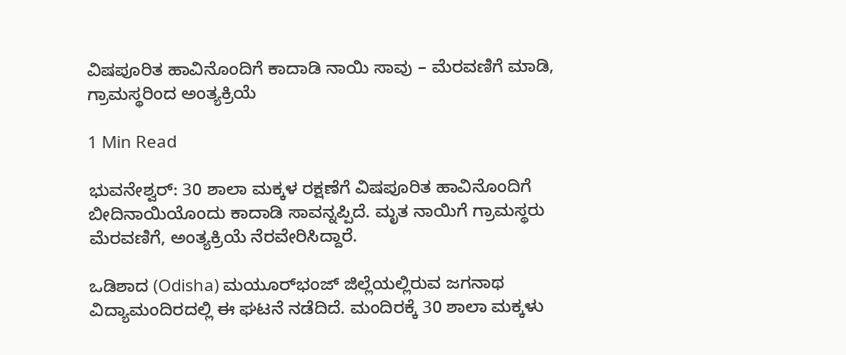ವಿಷಪೂರಿತ ಹಾವಿನೊಂದಿಗೆ ಕಾದಾಡಿ ನಾಯಿ ಸಾವು – ಮೆರವಣಿಗೆ ಮಾಡಿ, ಗ್ರಾಮಸ್ಥರಿಂದ ಅಂತ್ಯಕ್ರಿಯೆ

1 Min Read

ಭುವನೇಶ್ವರ್: 30 ಶಾಲಾ ಮಕ್ಕಳ ರಕ್ಷಣೆಗೆ ವಿಷಪೂರಿತ ಹಾವಿನೊಂದಿಗೆ ಬೀದಿನಾಯಿಯೊಂದು ಕಾದಾಡಿ ಸಾವನ್ನಪ್ಪಿದೆ. ಮೃತ ನಾಯಿಗೆ ಗ್ರಾಮಸ್ಥರು ಮೆರವಣಿಗೆ, ಅಂತ್ಯಕ್ರಿಯೆ ನೆರವೇರಿಸಿದ್ದಾರೆ.

ಒಡಿಶಾದ (Odisha) ಮಯೂರ್‌ಭಂಜ್ ಜಿಲ್ಲೆಯಲ್ಲಿರುವ ಜಗನಾಥ ವಿದ್ಯಾಮಂದಿರದಲ್ಲಿ ಈ ಘಟನೆ ನಡೆದಿದೆ. ಮಂದಿರಕ್ಕೆ 30 ಶಾಲಾ ಮಕ್ಕಳು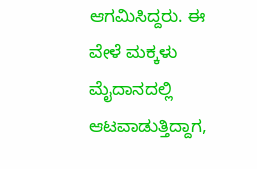ಆಗಮಿಸಿದ್ದರು. ಈ ವೇಳೆ ಮಕ್ಕಳು ಮೈದಾನದಲ್ಲಿ ಆಟವಾಡುತ್ತಿದ್ದಾಗ,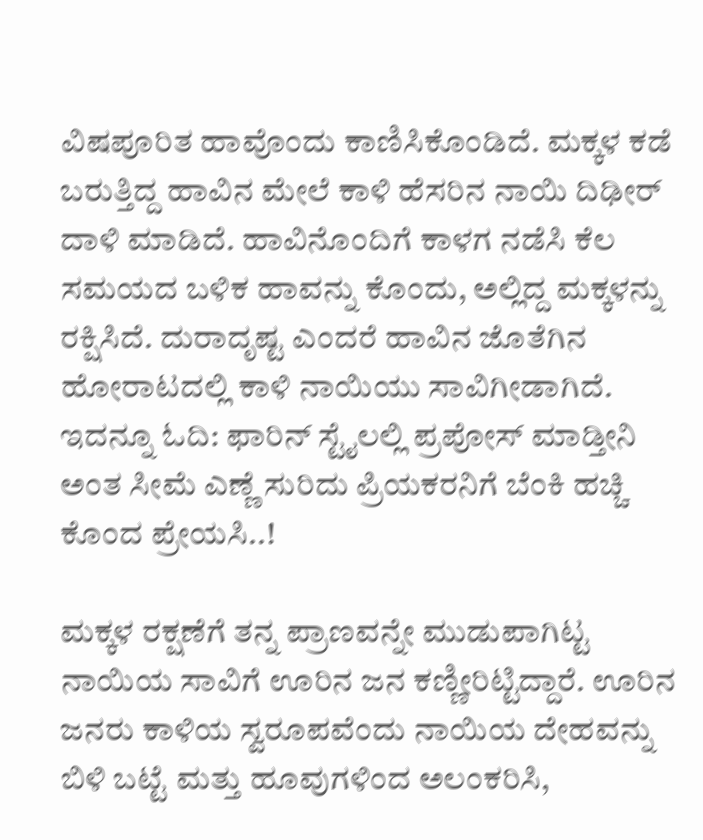ವಿಷಪೂರಿತ ಹಾವೊಂದು ಕಾಣಿಸಿಕೊಂಡಿದೆ. ಮಕ್ಕಳ ಕಡೆ ಬರುತ್ತಿದ್ದ ಹಾವಿನ ಮೇಲೆ ಕಾಳಿ ಹೆಸರಿನ ನಾಯಿ ದಿಢೀರ್ ದಾಳಿ ಮಾಡಿದೆ. ಹಾವಿನೊಂದಿಗೆ ಕಾಳಗ ನಡೆಸಿ ಕೆಲ ಸಮಯದ ಬಳಿಕ ಹಾವನ್ನು ಕೊಂದು, ಅಲ್ಲಿದ್ದ ಮಕ್ಕಳನ್ನು ರಕ್ಷಿಸಿದೆ. ದುರಾದೃಷ್ಟ ಎಂದರೆ ಹಾವಿನ ಜೊತೆಗಿನ ಹೋರಾಟದಲ್ಲಿ ಕಾಳಿ ನಾಯಿಯು ಸಾವಿಗೀಡಾಗಿದೆ. ಇದನ್ನೂ ಓದಿ: ಫಾರಿನ್ ಸ್ಟೈಲಲ್ಲಿ ಪ್ರಪೋಸ್‌ ಮಾಡ್ತೀನಿ ಅಂತ ಸೀಮೆ ಎಣ್ಣೆ ಸುರಿದು ಪ್ರಿಯಕರನಿಗೆ ಬೆಂಕಿ ಹಚ್ಚಿ ಕೊಂದ ಪ್ರೇಯಸಿ..!

ಮಕ್ಕಳ ರಕ್ಷಣೆಗೆ ತನ್ನ ಪ್ರಾಣವನ್ನೇ ಮುಡುಪಾಗಿಟ್ಟ ನಾಯಿಯ ಸಾವಿಗೆ ಊರಿನ ಜನ ಕಣ್ಣೀರಿಟ್ಟಿದ್ದಾರೆ. ಊರಿನ ಜನರು ಕಾಳಿಯ ಸ್ವರೂಪವೆಂದು ನಾಯಿಯ ದೇಹವನ್ನು ಬಿಳಿ ಬಟ್ಟೆ ಮತ್ತು ಹೂವುಗಳಿಂದ ಅಲಂಕರಿಸಿ,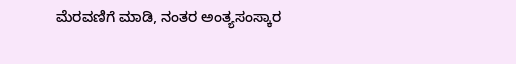ಮೆರವಣಿಗೆ ಮಾಡಿ, ನಂತರ ಅಂತ್ಯಸಂಸ್ಕಾರ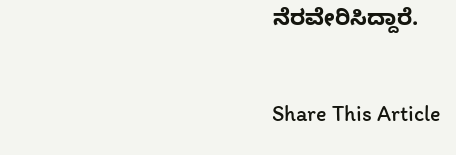ನೆರವೇರಿಸಿದ್ದಾರೆ.

Share This Article